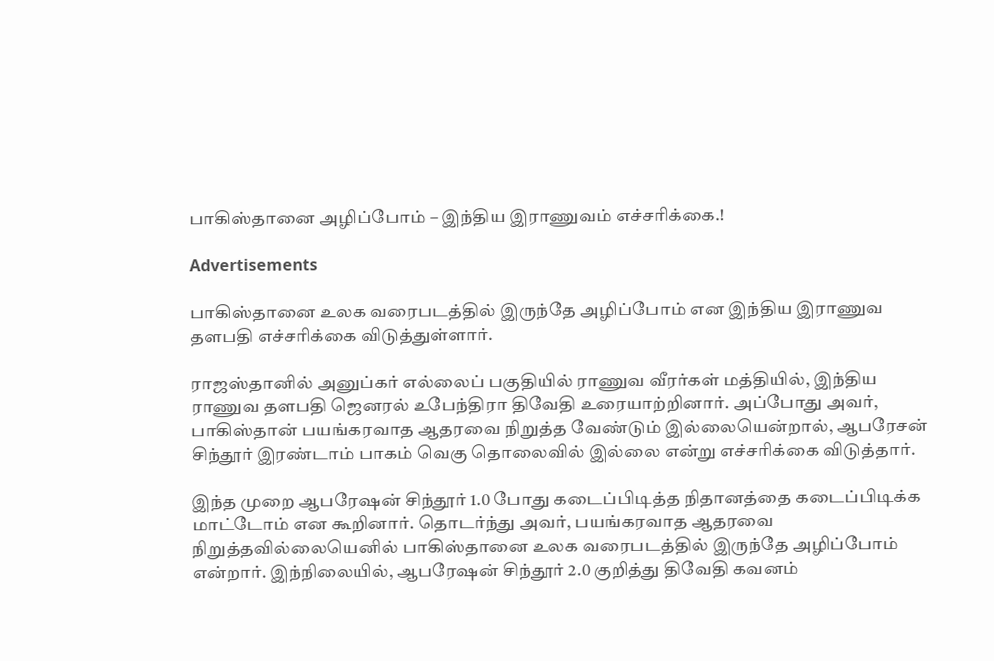பாகிஸ்தானை அழிப்போம் – இந்திய இராணுவம் எச்சரிக்கை.!

Advertisements

பாகிஸ்தானை உலக வரைபடத்தில் இருந்தே அழிப்போம் என இந்திய இராணுவ தளபதி எச்சரிக்கை விடுத்துள்ளார்.

ராஜஸ்தானில் அனுப்கர் எல்லைப் பகுதியில் ராணுவ வீரர்கள் மத்தியில், இந்திய ராணுவ தளபதி ஜெனரல் உபேந்திரா திவேதி உரையாற்றினார். அப்போது அவர், பாகிஸ்தான் பயங்கரவாத ஆதரவை நிறுத்த வேண்டும் இல்லையென்றால், ஆபரேசன் சிந்தூர் இரண்டாம் பாகம் வெகு தொலைவில் இல்லை என்று எச்சரிக்கை விடுத்தார்.

இந்த முறை ஆபரேஷன் சிந்தூர் 1.0 போது கடைப்பிடித்த நிதானத்தை கடைப்பிடிக்க மாட்டோம் என கூறினார். தொடர்ந்து அவர், பயங்கரவாத ஆதரவை நிறுத்தவில்லையெனில் பாகிஸ்தானை உலக வரைபடத்தில் இருந்தே அழிப்போம் என்றார். இந்நிலையில், ஆபரேஷன் சிந்தூர் 2.0 குறித்து திவேதி கவனம்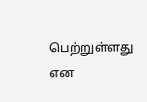பெற்றுள்ளது என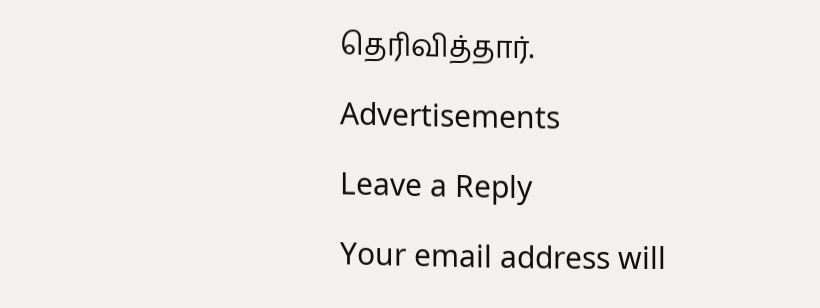தெரிவித்தார்.

Advertisements

Leave a Reply

Your email address will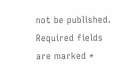not be published. Required fields are marked *